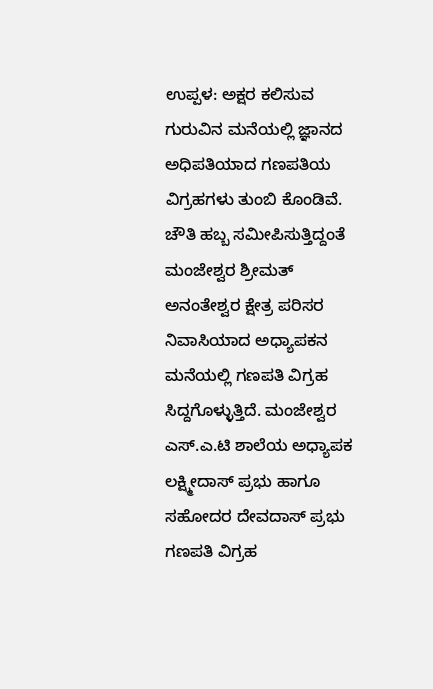ಉಪ್ಪಳ: ಅಕ್ಷರ ಕಲಿಸುವ ಗುರುವಿನ ಮನೆಯಲ್ಲಿ ಜ್ಞಾನದ ಅಧಿಪತಿಯಾದ ಗಣಪತಿಯ ವಿಗ್ರಹಗಳು ತುಂಬಿ ಕೊಂಡಿವೆ. ಚೌತಿ ಹಬ್ಬ ಸಮೀಪಿಸುತ್ತಿದ್ದಂತೆ ಮಂಜೇಶ್ವರ ಶ್ರೀಮತ್ ಅನಂತೇಶ್ವರ ಕ್ಷೇತ್ರ ಪರಿಸರ ನಿವಾಸಿಯಾದ ಅಧ್ಯಾಪಕನ ಮನೆಯಲ್ಲಿ ಗಣಪತಿ ವಿಗ್ರಹ ಸಿದ್ದಗೊಳ್ಳುತ್ತಿದೆ. ಮಂಜೇಶ್ವರ ಎಸ್.ಎ.ಟಿ ಶಾಲೆಯ ಅಧ್ಯಾಪಕ ಲಕ್ಷ್ಮೀದಾಸ್ ಪ್ರಭು ಹಾಗೂ ಸಹೋದರ ದೇವದಾಸ್ ಪ್ರಭು ಗಣಪತಿ ವಿಗ್ರಹ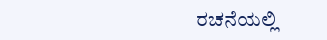ರಚನೆಯಲ್ಲಿ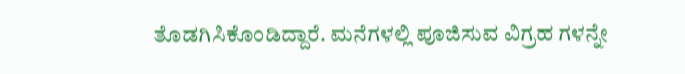ತೊಡಗಿಸಿಕೊಂಡಿದ್ದಾರೆ. ಮನೆಗಳಲ್ಲಿ ಪೂಜಿಸುವ ವಿಗ್ರಹ ಗಳನ್ನೇ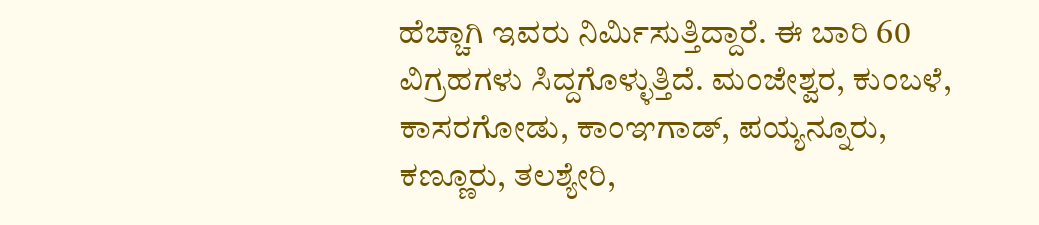ಹೆಚ್ಚಾಗಿ ಇವರು ನಿರ್ಮಿಸುತ್ತಿದ್ದಾರೆ. ಈ ಬಾರಿ 60 ವಿಗ್ರಹಗಳು ಸಿದ್ದಗೊಳ್ಳುತ್ತಿದೆ. ಮಂಜೇಶ್ವರ, ಕುಂಬಳೆ, ಕಾಸರಗೋಡು, ಕಾಂಞಗಾಡ್, ಪಯ್ಯನ್ನೂರು, ಕಣ್ಣೂರು, ತಲಶ್ಯೇರಿ,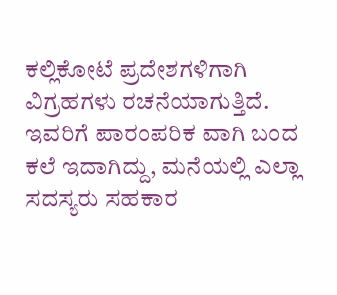ಕಲ್ಲಿಕೋಟೆ ಪ್ರದೇಶಗಳಿಗಾಗಿ ವಿಗ್ರಹಗಳು ರಚನೆಯಾಗುತ್ತಿದೆ. ಇವರಿಗೆ ಪಾರಂಪರಿಕ ವಾಗಿ ಬಂದ ಕಲೆ ಇದಾಗಿದ್ದು, ಮನೆಯಲ್ಲಿ ಎಲ್ಲಾ ಸದಸ್ಯರು ಸಹಕಾರ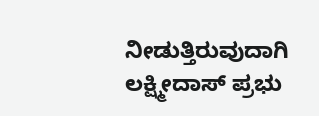ನೀಡುತ್ತಿರುವುದಾಗಿ ಲಕ್ಷ್ಮೀದಾಸ್ ಪ್ರಭು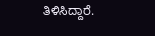ತಿಳಿಸಿದ್ದಾರೆ.